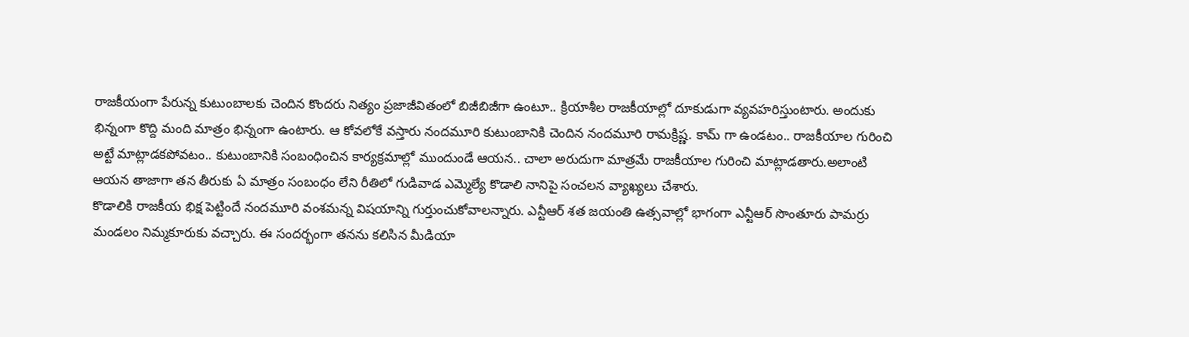రాజకీయంగా పేరున్న కుటుంబాలకు చెందిన కొందరు నిత్యం ప్రజాజీవితంలో బిజీబిజీగా ఉంటూ.. క్రియాశీల రాజకీయాల్లో దూకుడుగా వ్యవహరిస్తుంటారు. అందుకు భిన్నంగా కొద్ది మంది మాత్రం భిన్నంగా ఉంటారు. ఆ కోవలోకే వస్తారు నందమూరి కుటుంబానికి చెందిన నందమూరి రామక్రిష్ణ. కామ్ గా ఉండటం.. రాజకీయాల గురించి అట్టే మాట్లాడకపోవటం.. కుటుంబానికి సంబంధించిన కార్యక్రమాల్లో ముందుండే ఆయన.. చాలా అరుదుగా మాత్రమే రాజకీయాల గురించి మాట్లాడతారు.అలాంటి ఆయన తాజాగా తన తీరుకు ఏ మాత్రం సంబంధం లేని రీతిలో గుడివాడ ఎమ్మెల్యే కొడాలి నానిపై సంచలన వ్యాఖ్యలు చేశారు.
కొడాలికి రాజకీయ భిక్ష పెట్టిందే నందమూరి వంశమన్న విషయాన్ని గుర్తుంచుకోవాలన్నారు. ఎన్టీఆర్ శత జయంతి ఉత్సవాల్లో భాగంగా ఎన్టీఆర్ సొంతూరు పామర్రు మండలం నిమ్మకూరుకు వచ్చారు. ఈ సందర్భంగా తనను కలిసిన మీడియా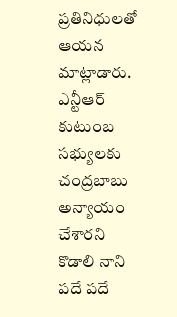ప్రతినిధులతో ఆయన మాట్లాడారు. ఎన్టీఆర్ కుటుంబ సభ్యులకు చంద్రబాబు అన్యాయం చేశారని కొడాలి నాని పదే పదే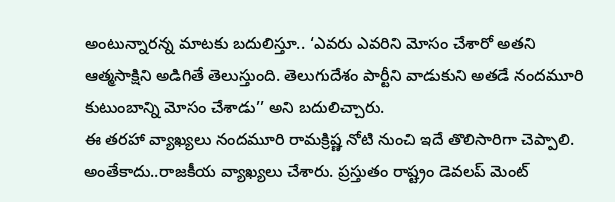అంటున్నారన్న మాటకు బదులిస్తూ.. ‘ఎవరు ఎవరిని మోసం చేశారో అతని ఆత్మసాక్షిని అడిగితే తెలుస్తుంది. తెలుగుదేశం పార్టీని వాడుకుని అతడే నందమూరి కుటుంబాన్ని మోసం చేశాడు’’ అని బదులిచ్చారు.
ఈ తరహా వ్యాఖ్యలు నందమూరి రామక్రిష్ణ నోటి నుంచి ఇదే తొలిసారిగా చెప్పాలి. అంతేకాదు..రాజకీయ వ్యాఖ్యలు చేశారు. ప్రస్తుతం రాష్ట్రం డెవలప్ మెంట్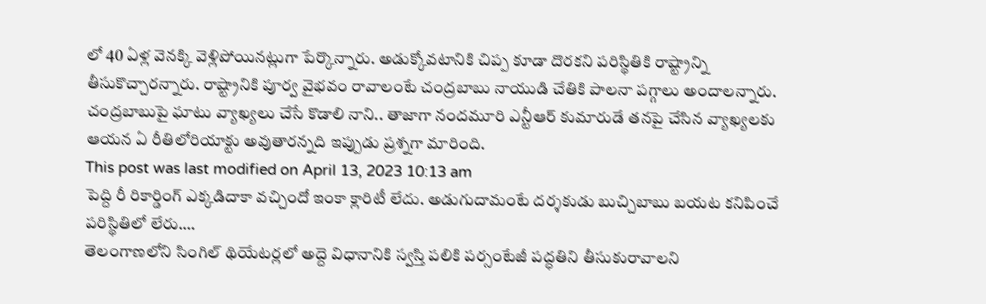లో 40 ఏళ్ల వెనక్కి వెళ్లిపోయినట్లుగా పేర్కొన్నారు. అడుక్కోవటానికి చిప్ప కూడా దొరకని పరిస్థితికి రాష్ట్రాన్ని తీసుకొచ్చారన్నారు. రాష్ట్రానికి పూర్వ వైభవం రావాలంటే చంద్రబాబు నాయుడి చేతికి పాలనా పగ్గాలు అందాలన్నారు. చంద్రబాబుపై ఘాటు వ్యాఖ్యలు చేసే కొడాలి నాని.. తాజాగా నందమూరి ఎన్టీఆర్ కుమారుడే తనపై చేసిన వ్యాఖ్యలకు ఆయన ఏ రీతిలోరియాక్టు అవుతారన్నది ఇప్పుడు ప్రశ్నగా మారింది.
This post was last modified on April 13, 2023 10:13 am
పెద్ది రీ రికార్డింగ్ ఎక్కడిదాకా వచ్చిందో ఇంకా క్లారిటీ లేదు. అడుగుదామంటే దర్శకుడు బుచ్చిబాబు బయట కనిపించే పరిస్థితిలో లేరు.…
తెలంగాణలోని సింగిల్ థియేటర్లలో అద్దె విధానానికి స్వస్తి పలికి పర్సంటేజీ పద్ధతిని తీసుకురావాలని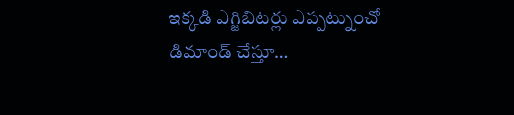ఇక్కడి ఎగ్జిబిటర్లు ఎప్పట్నుంచో డిమాండ్ చేస్తూ…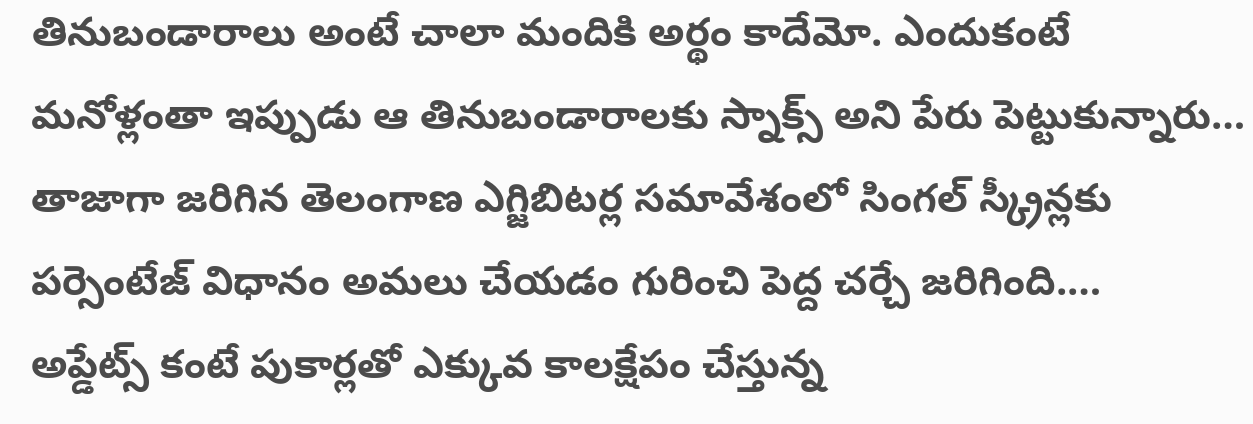తినుబండారాలు అంటే చాలా మందికి అర్థం కాదేమో. ఎందుకంటే మనోళ్లంతా ఇప్పుడు ఆ తినుబండారాలకు స్నాక్స్ అని పేరు పెట్టుకున్నారు…
తాజాగా జరిగిన తెలంగాణ ఎగ్జిబిటర్ల సమావేశంలో సింగల్ స్క్రీన్లకు పర్సెంటేజ్ విధానం అమలు చేయడం గురించి పెద్ద చర్చే జరిగింది.…
అప్డేట్స్ కంటే పుకార్లతో ఎక్కువ కాలక్షేపం చేస్తున్న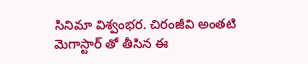సినిమా విశ్వంభర. చిరంజీవి అంతటి మెగాస్టార్ తో తీసిన ఈ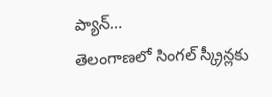ప్యాన్…
తెలంగాణలో సింగల్ స్క్రీన్లకు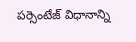పర్సెంటేజ్ విధానాన్ని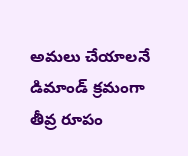అమలు చేయాలనే డిమాండ్ క్రమంగా తీవ్ర రూపం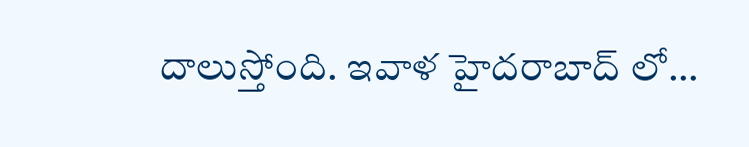దాలుస్తోంది. ఇవాళ హైదరాబాద్ లో…